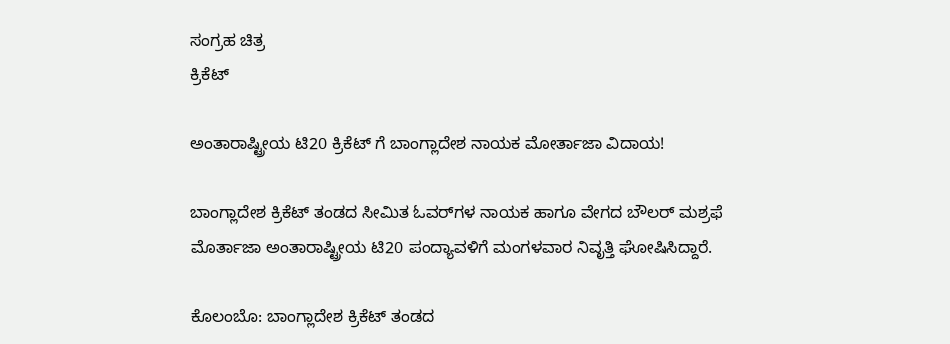ಸಂಗ್ರಹ ಚಿತ್ರ
ಕ್ರಿಕೆಟ್

ಅಂತಾರಾಷ್ಟ್ರೀಯ ಟಿ20 ಕ್ರಿಕೆಟ್ ಗೆ ಬಾಂಗ್ಲಾದೇಶ ನಾಯಕ ಮೋರ್ತಾಜಾ ವಿದಾಯ!

ಬಾಂಗ್ಲಾದೇಶ ಕ್ರಿಕೆಟ್ ತಂಡದ ಸೀಮಿತ ಓವರ್‌ಗಳ ನಾಯಕ ಹಾಗೂ ವೇಗದ ಬೌಲರ್‌ ಮಶ್ರಫೆ ಮೊರ್ತಾಜಾ ಅಂತಾರಾಷ್ಟ್ರೀಯ ಟಿ20 ಪಂದ್ಯಾವಳಿಗೆ ಮಂಗಳವಾರ ನಿವೃತ್ತಿ ಘೋಷಿಸಿದ್ದಾರೆ.

ಕೊಲಂಬೊ: ಬಾಂಗ್ಲಾದೇಶ ಕ್ರಿಕೆಟ್ ತಂಡದ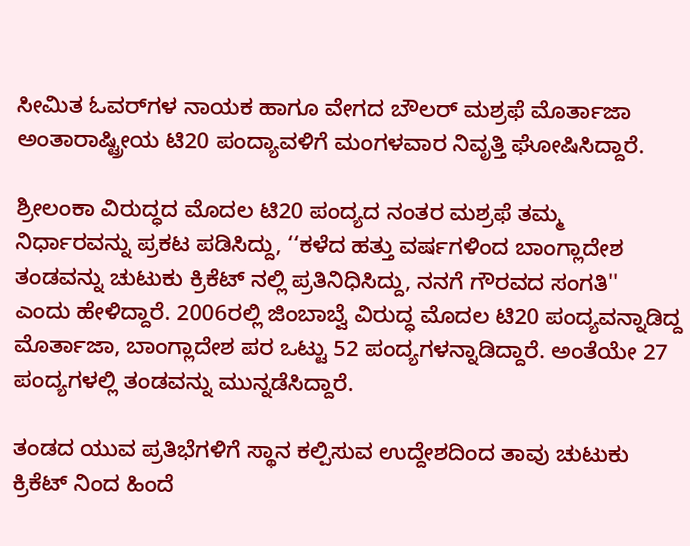ಸೀಮಿತ ಓವರ್‌ಗಳ ನಾಯಕ ಹಾಗೂ ವೇಗದ ಬೌಲರ್‌ ಮಶ್ರಫೆ ಮೊರ್ತಾಜಾ ಅಂತಾರಾಷ್ಟ್ರೀಯ ಟಿ20 ಪಂದ್ಯಾವಳಿಗೆ ಮಂಗಳವಾರ ನಿವೃತ್ತಿ ಘೋಷಿಸಿದ್ದಾರೆ.

ಶ್ರೀಲಂಕಾ ವಿರುದ್ಧದ ಮೊದಲ ಟಿ20 ಪಂದ್ಯದ ನಂತರ ಮಶ್ರಫೆ ತಮ್ಮ ನಿರ್ಧಾರವನ್ನು ಪ್ರಕಟ ಪಡಿಸಿದ್ದು, ‘‘ಕಳೆದ ಹತ್ತು ವರ್ಷಗಳಿಂದ ಬಾಂಗ್ಲಾದೇಶ ತಂಡವನ್ನು ಚುಟುಕು ಕ್ರಿಕೆಟ್ ನಲ್ಲಿ ಪ್ರತಿನಿಧಿಸಿದ್ದು, ನನಗೆ ಗೌರವದ ಸಂಗತಿ''  ಎಂದು ಹೇಳಿದ್ದಾರೆ. 2006ರಲ್ಲಿ ಜಿಂಬಾಬ್ವೆ ವಿರುದ್ಧ ಮೊದಲ ಟಿ20 ಪಂದ್ಯವನ್ನಾಡಿದ್ದ ಮೊರ್ತಾಜಾ, ಬಾಂಗ್ಲಾದೇಶ ಪರ ಒಟ್ಟು 52 ಪಂದ್ಯಗಳನ್ನಾಡಿದ್ದಾರೆ. ಅಂತೆಯೇ 27 ಪಂದ್ಯಗಳಲ್ಲಿ ತಂಡವನ್ನು ಮುನ್ನಡೆಸಿದ್ದಾರೆ.

ತಂಡದ ಯುವ ಪ್ರತಿಭೆಗಳಿಗೆ ಸ್ಥಾನ ಕಲ್ಪಿಸುವ ಉದ್ದೇಶದಿಂದ ತಾವು ಚುಟುಕು ಕ್ರಿಕೆಟ್ ನಿಂದ ಹಿಂದೆ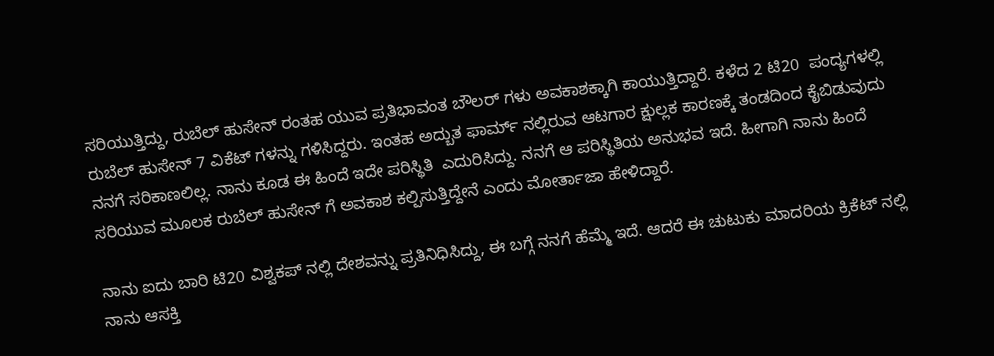ಸರಿಯುತ್ತಿದ್ದು, ರುಬೆಲ್ ಹುಸೇನ್ ರಂತಹ ಯುವ ಪ್ರತಿಭಾವಂತ ಬೌಲರ್ ಗಳು ಅವಕಾಶಕ್ಕಾಗಿ ಕಾಯುತ್ತಿದ್ದಾರೆ. ಕಳೆದ 2 ಟಿ20  ಪಂದ್ಯಗಳಲ್ಲಿ ರುಬೆಲ್ ಹುಸೇನ್ 7 ವಿಕೆಟ್ ಗಳನ್ನು ಗಳಿಸಿದ್ದರು. ಇಂತಹ ಅದ್ಬುತ ಫಾರ್ಮ್ ನಲ್ಲಿರುವ ಆಟಗಾರ ಕ್ಷುಲ್ಲಕ ಕಾರಣಕ್ಕೆ ತಂಡದಿಂದ ಕೈಬಿಡುವುದು ನನಗೆ ಸರಿಕಾಣಲಿಲ್ಲ. ನಾನು ಕೂಡ ಈ ಹಿಂದೆ ಇದೇ ಪರಿಸ್ಥಿತಿ  ಎದುರಿಸಿದ್ದು. ನನಗೆ ಆ ಪರಿಸ್ಥಿತಿಯ ಅನುಭವ ಇದೆ. ಹೀಗಾಗಿ ನಾನು ಹಿಂದೆ ಸರಿಯುವ ಮೂಲಕ ರುಬೆಲ್ ಹುಸೇನ್ ಗೆ ಅವಕಾಶ ಕಲ್ಪಿಸುತ್ತಿದ್ದೇನೆ ಎಂದು ಮೋರ್ತಾಜಾ ಹೇಳಿದ್ದಾರೆ.

ನಾನು ಐದು ಬಾರಿ ಟಿ20 ವಿಶ್ವಕಪ್ ನಲ್ಲಿ ದೇಶವನ್ನು ಪ್ರತಿನಿಧಿಸಿದ್ದು, ಈ ಬಗ್ಗೆ ನನಗೆ ಹೆಮ್ಮೆ ಇದೆ. ಆದರೆ ಈ ಚುಟುಕು ಮಾದರಿಯ ಕ್ರಿಕೆಟ್ ನಲ್ಲಿ ನಾನು ಆಸಕ್ತಿ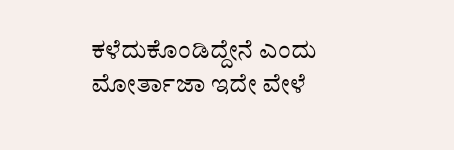ಕಳೆದುಕೊಂಡಿದ್ದೇನೆ ಎಂದು ಮೋರ್ತಾಜಾ ಇದೇ ವೇಳೆ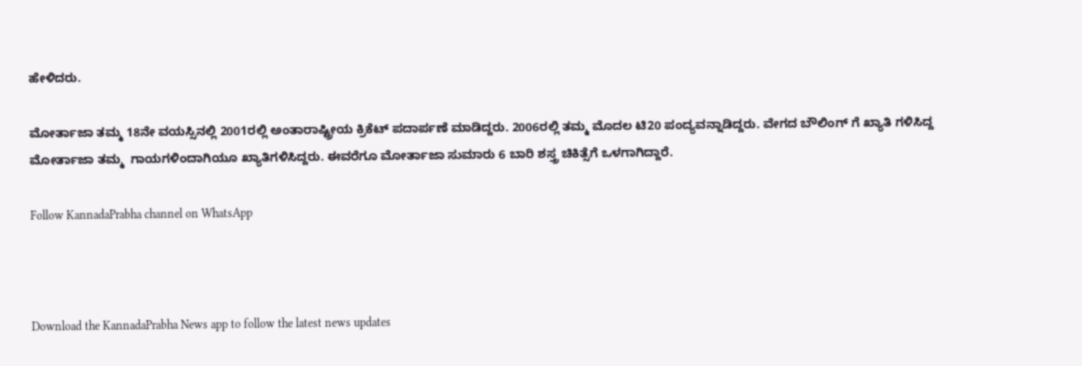ಹೇಳಿದರು.

ಮೋರ್ತಾಜಾ ತಮ್ಮ 18ನೇ ವಯಸ್ಸಿನಲ್ಲಿ 2001ರಲ್ಲಿ ಅಂತಾರಾಷ್ಟ್ರೀಯ ಕ್ರಿಕೆಟ್ ಪದಾರ್ಪಣೆ ಮಾಡಿದ್ದರು. 2006ರಲ್ಲಿ ತಮ್ಮ ಮೊದಲ ಟಿ20 ಪಂದ್ಯವನ್ನಾಡಿದ್ದರು. ವೇಗದ ಬೌಲಿಂಗ್ ಗೆ ಖ್ಯಾತಿ ಗಳಿಸಿದ್ದ ಮೋರ್ತಾಜಾ ತಮ್ಮ  ಗಾಯಗಳಿಂದಾಗಿಯೂ ಖ್ಯಾತಿಗಳಿಸಿದ್ದರು. ಈವರೆಗೂ ಮೋರ್ತಾಜಾ ಸುಮಾರು 6 ಬಾರಿ ಶಸ್ತ್ರ ಚಿಕಿತ್ಸೆಗೆ ಒಳಗಾಗಿದ್ದಾರೆ.

Follow KannadaPrabha channel on WhatsApp



Download the KannadaPrabha News app to follow the latest news updates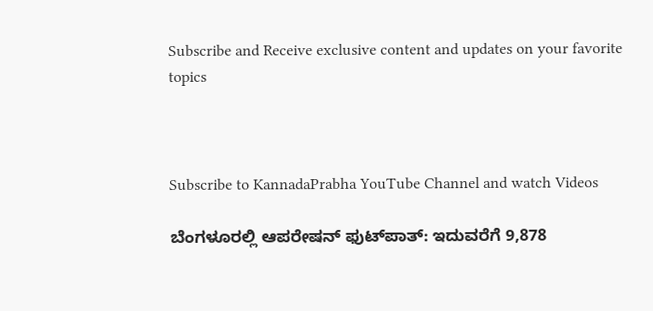Subscribe and Receive exclusive content and updates on your favorite topics



Subscribe to KannadaPrabha YouTube Channel and watch Videos

ಬೆಂಗಳೂರಲ್ಲಿ ಆಪರೇಷನ್‌ ಫುಟ್‌ಪಾತ್‌: ಇದುವರೆಗೆ 9,878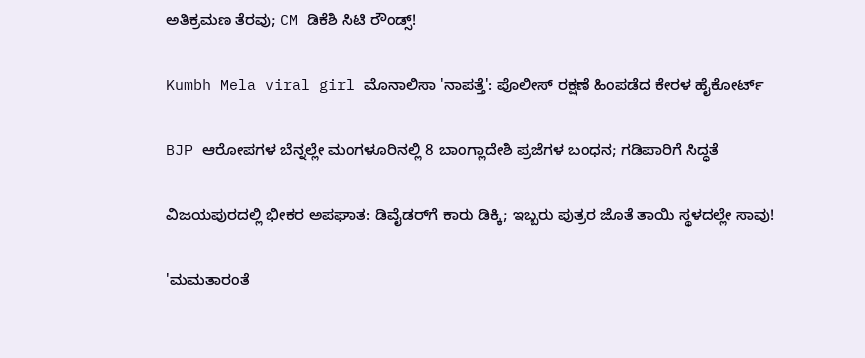ಅತಿಕ್ರಮಣ ತೆರವು; CM ಡಿಕೆಶಿ ಸಿಟಿ ರೌಂಡ್ಸ್!

Kumbh Mela viral girl ಮೊನಾಲಿಸಾ 'ನಾಪತ್ತೆ': ಪೊಲೀಸ್ ರಕ್ಷಣೆ ಹಿಂಪಡೆದ ಕೇರಳ ಹೈಕೋರ್ಟ್

BJP ಆರೋಪಗಳ ಬೆನ್ನಲ್ಲೇ ಮಂಗಳೂರಿನಲ್ಲಿ 8 ಬಾಂಗ್ಲಾದೇಶಿ ಪ್ರಜೆಗಳ ಬಂಧನ; ಗಡಿಪಾರಿಗೆ ಸಿದ್ಧತೆ

ವಿಜಯಪುರದಲ್ಲಿ ಭೀಕರ ಅಪಘಾತ: ಡಿವೈಡರ್‌ಗೆ ಕಾರು ಡಿಕ್ಕಿ; ಇಬ್ಬರು ಪುತ್ರರ ಜೊತೆ ತಾಯಿ ಸ್ಥಳದಲ್ಲೇ ಸಾವು!

'ಮಮತಾರಂತೆ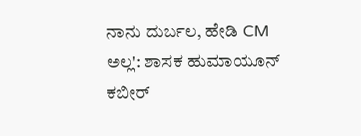ನಾನು ದುರ್ಬಲ, ಹೇಡಿ CM ಅಲ್ಲ': ಶಾಸಕ ಹುಮಾಯೂನ್ ಕಬೀರ್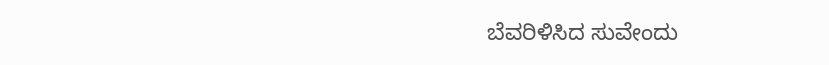ಬೆವರಿಳಿಸಿದ ಸುವೇಂದು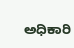ಅಧಿಕಾರಿ